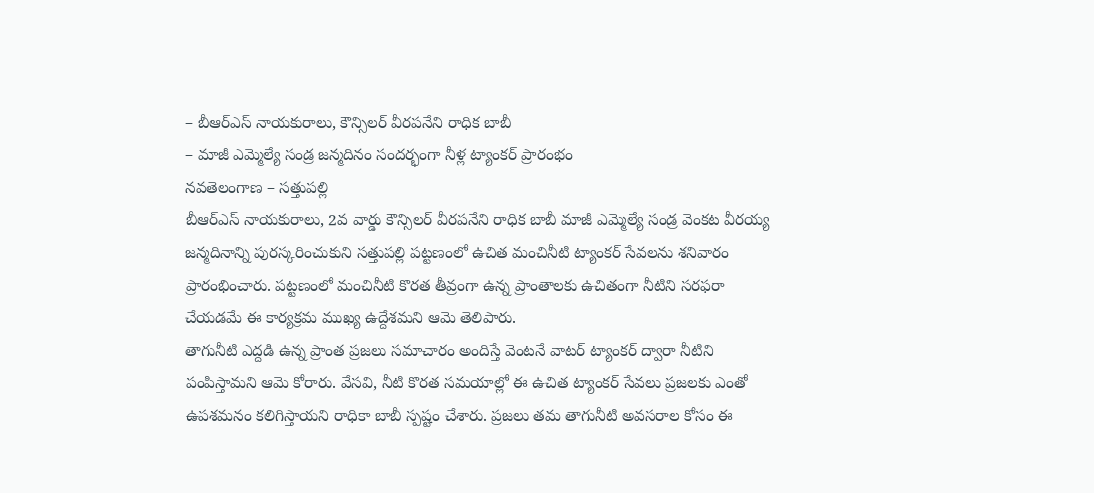– బీఆర్ఎస్ నాయకురాలు, కౌన్సిలర్ వీరపనేని రాధిక బాబీ
– మాజీ ఎమ్మెల్యే సండ్ర జన్మదినం సందర్భంగా నీళ్ల ట్యాంకర్ ప్రారంభం
నవతెలంగాణ – సత్తుపల్లి
బీఆర్ఎస్ నాయకురాలు, 2వ వార్డు కౌన్సిలర్ వీరపనేని రాధిక బాబీ మాజీ ఎమ్మెల్యే సండ్ర వెంకట వీరయ్య జన్మదినాన్ని పురస్కరించుకుని సత్తుపల్లి పట్టణంలో ఉచిత మంచినీటి ట్యాంకర్ సేవలను శనివారం ప్రారంభించారు. పట్టణంలో మంచినీటి కొరత తీవ్రంగా ఉన్న ప్రాంతాలకు ఉచితంగా నీటిని సరఫరా చేయడమే ఈ కార్యక్రమ ముఖ్య ఉద్దేశమని ఆమె తెలిపారు.
తాగునీటి ఎద్దడి ఉన్న ప్రాంత ప్రజలు సమాచారం అందిస్తే వెంటనే వాటర్ ట్యాంకర్ ద్వారా నీటిని పంపిస్తామని ఆమె కోరారు. వేసవి, నీటి కొరత సమయాల్లో ఈ ఉచిత ట్యాంకర్ సేవలు ప్రజలకు ఎంతో ఉపశమనం కలిగిస్తాయని రాధికా బాబీ స్పష్టం చేశారు. ప్రజలు తమ తాగునీటి అవసరాల కోసం ఈ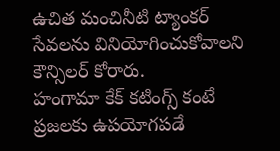ఉచిత మంచినీటి ట్యాంకర్ సేవలను వినియోగించుకోవాలని కౌన్సిలర్ కోరారు.
హంగామా కేక్ కటింగ్స్ కంటే ప్రజలకు ఉపయోగపడే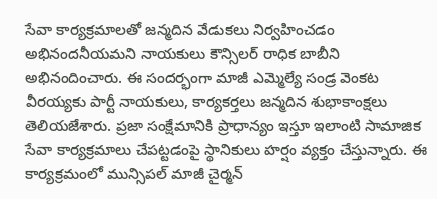సేవా కార్యక్రమాలతో జన్మదిన వేడుకలు నిర్వహించడం అభినందనీయమని నాయకులు కౌన్సిలర్ రాధిక బాబీని అభినందించారు. ఈ సందర్భంగా మాజీ ఎమ్మెల్యే సండ్ర వెంకట వీరయ్యకు పార్టీ నాయకులు, కార్యకర్తలు జన్మదిన శుభాకాంక్షలు తెలియజేశారు. ప్రజా సంక్షేమానికి ప్రాధాన్యం ఇస్తూ ఇలాంటి సామాజిక సేవా కార్యక్రమాలు చేపట్టడంపై స్థానికులు హర్షం వ్యక్తం చేస్తున్నారు. ఈ కార్యక్రమంలో మున్సిపల్ మాజీ చైర్మన్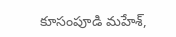కూసంపూడి మహేశ్,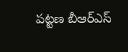పట్టణ బీఆర్ఎస్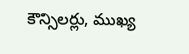కౌన్సిలర్లు, ముఖ్య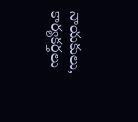నాయకులు, కార్యకర్తలు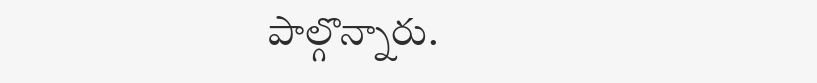పాల్గొన్నారు.